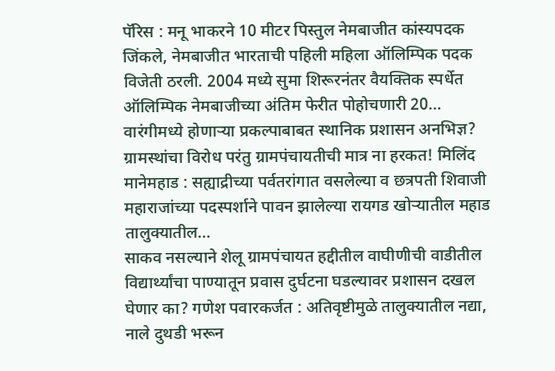पॅरिस : मनू भाकरने 10 मीटर पिस्तुल नेमबाजीत कांस्यपदक जिंकले, नेमबाजीत भारताची पहिली महिला ऑलिम्पिक पदक विजेती ठरली. 2004 मध्ये सुमा शिरूरनंतर वैयक्तिक स्पर्धेत ऑलिम्पिक नेमबाजीच्या अंतिम फेरीत पोहोचणारी 20…
वारंगीमध्ये होणाऱ्या प्रकल्पाबाबत स्थानिक प्रशासन अनभिज्ञ? ग्रामस्थांचा विरोध परंतु ग्रामपंचायतीची मात्र ना हरकत! मिलिंद मानेमहाड : सह्याद्रीच्या पर्वतरांगात वसलेल्या व छत्रपती शिवाजी महाराजांच्या पदस्पर्शाने पावन झालेल्या रायगड खोऱ्यातील महाड तालुक्यातील…
साकव नसल्याने शेलू ग्रामपंचायत हद्दीतील वाघीणीची वाडीतील विद्यार्थ्यांचा पाण्यातून प्रवास दुर्घटना घडल्यावर प्रशासन दखल घेणार का? गणेश पवारकर्जत : अतिवृष्टीमुळे तालुक्यातील नद्या, नाले दुथडी भरून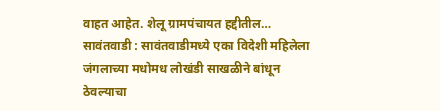वाहत आहेत. शेलू ग्रामपंचायत हद्दीतील…
सावंतवाडी : सावंतवाडीमध्ये एका विदेशी महिलेला जंगलाच्या मधोमध लोखंडी साखळीने बांधून ठेवल्याचा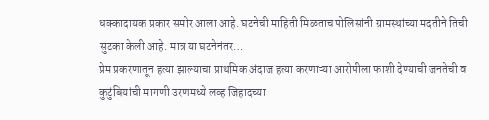धक्कादायक प्रकार समोर आला आहे. घटनेची माहिती मिळताच पोलिसांनी ग्रामस्थांच्या मदतीने तिची सुटका केली आहे. मात्र या घटनेनंतर…
प्रेम प्रकरणातून हत्या झाल्याचा प्राथमिक अंदाज हत्या करणाऱ्या आरोपीला फाशी देण्याची जनतेची व कुटुंबियांची मागणी उरणमध्ये लव्ह जिहादच्या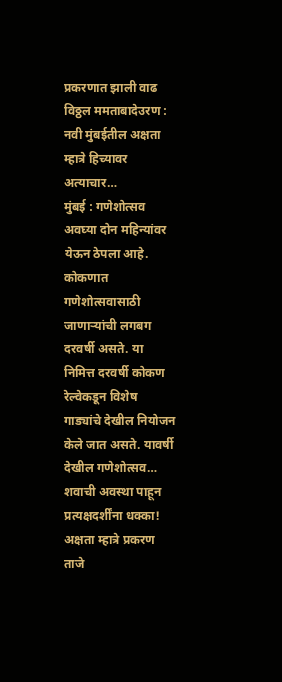प्रकरणात झाली वाढ विठ्ठल ममताबादेउरण : नवी मुंबईतील अक्षता म्हात्रे हिच्यावर अत्याचार…
मुंबई : गणेशोत्सव अवघ्या दोन महिन्यांवर येऊन ठेपला आहे. कोकणात गणेशोत्सवासाठी जाणाऱ्यांची लगबग दरवर्षी असते. या निमित्त दरवर्षी कोकण रेल्वेकडून विशेष गाड्यांचे देखील नियोजन केले जात असते. यावर्षी देखील गणेशोत्सव…
शवाची अवस्था पाहून प्रत्यक्षदर्शींना धक्का! अक्षता म्हात्रे प्रकरण ताजे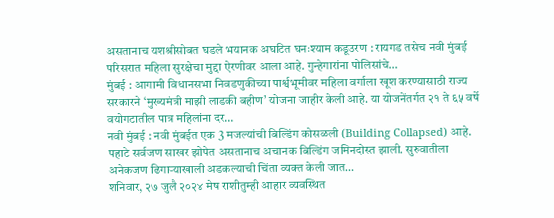असतानाच यशश्रीसोबत घडले भयानक अघटित घनःश्याम कडूउरण : रायगड तसेच नवी मुंबई परिसरात महिला सुरक्षेचा मुद्दा ऐरणीवर आला आहे. गुन्हेगारांना पोलिसांचे…
मुंबई : आगामी विधानसभा निवडणुकीच्या पार्श्वभूमीवर महिला वर्गाला खूश करण्यासाठी राज्य सरकारने ‘मुख्यमंत्री माझी लाडकी बहीण’ योजना जाहीर केली आहे. या योजनेंतर्गत २१ ते ६५ वर्षे वयोगटातील पात्र महिलांना दर…
नवी मुंबई : नवी मुंबईत एक 3 मजल्यांची बिल्डिंग कोसळली (Building Collapsed) आहे. पहाटे सर्वजण साखर झोपेत असतानाच अचानक बिल्डिंग जमिनदोस्त झाली. सुरुवातीला अनेकजण ढिगाऱ्याखाली अडकल्याची चिंता व्यक्त केली जात…
शनिवार, २७ जुलै २०२४ मेष राशीतुम्ही आहार व्यवस्थित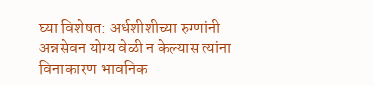घ्या विशेषत: अर्धशीशीच्या रुग्णांनी अन्नसेवन योग्य वेळी न केल्यास त्यांना विनाकारण भावनिक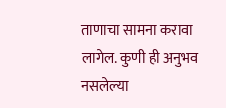ताणाचा सामना करावा लागेल. कुणी ही अनुभव नसलेल्या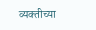व्यक्तीच्या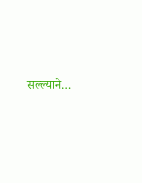सल्ल्याने…